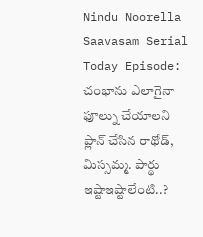Nindu Noorella Saavasam Serial Today Episode: చంభాను ఎలాగైనా ఫూల్ను చేయాలని ప్లాన్ చేసిన రాథోడ్, మిస్సమ్మ. పార్థు ఇష్టాఇష్టాలేంటి..?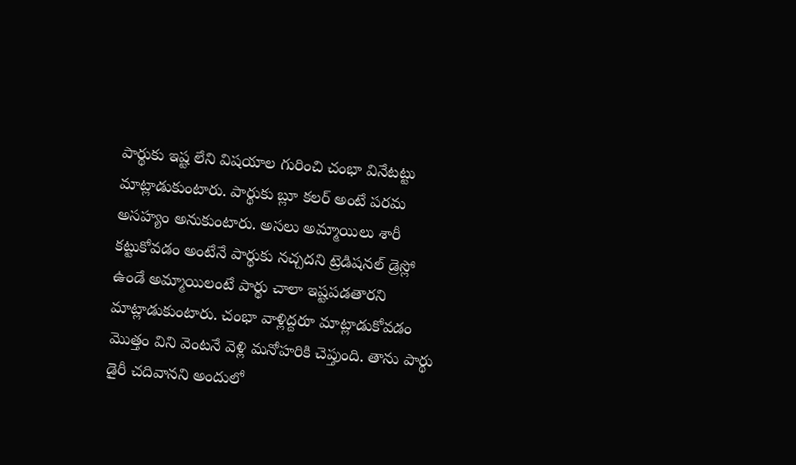పార్థుకు ఇష్ట లేని విషయాల గురించి చంభా వినేటట్టు మాట్లాడుకుంటారు. పార్థుకు బ్లూ కలర్ అంటే పరమ అసహ్యం అనుకుంటారు. అసలు అమ్మాయిలు శారీ కట్టుకోవడం అంటేనే పార్థుకు నచ్చదని ట్రెడిషనల్ డ్రెస్లో ఉండే అమ్మాయిలంటే పార్థు చాలా ఇష్టపడతారని మాట్లాడుకుంటారు. చంభా వాళ్లిద్దరూ మాట్లాడుకోవడం మొత్తం విని వెంటనే వెళ్లి మనోహరికి చెప్తుంది. తాను పార్థు డైరీ చదివానని అందులో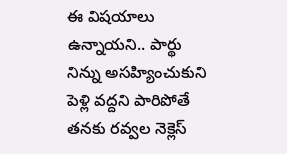ఈ విషయాలు ఉన్నాయని.. పార్థు నిన్ను అసహ్యించుకుని పెళ్లి వద్దని పారిపోతే తనకు రవ్వల నెక్లెస్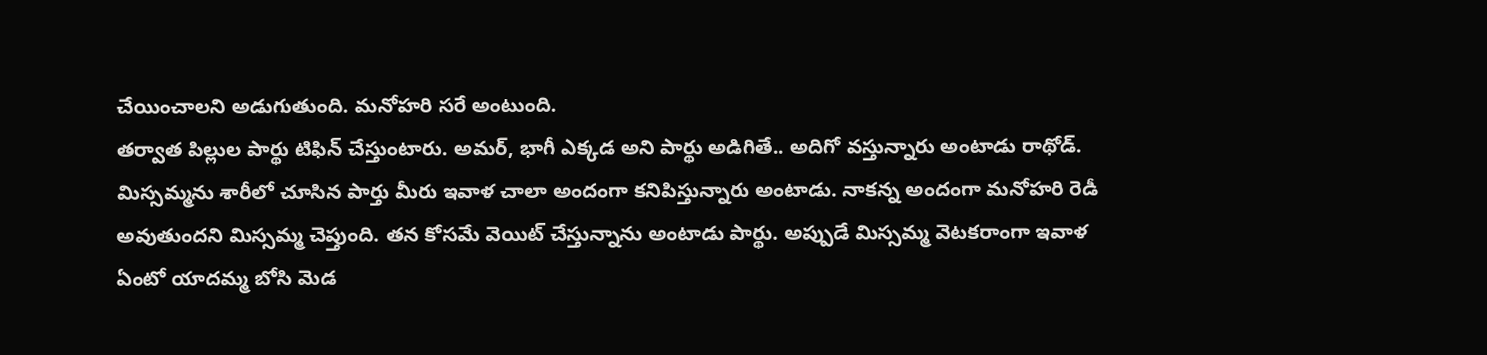చేయించాలని అడుగుతుంది. మనోహరి సరే అంటుంది.
తర్వాత పిల్లుల పార్థు టిఫిన్ చేస్తుంటారు. అమర్, భాగీ ఎక్కడ అని పార్థు అడిగితే.. అదిగో వస్తున్నారు అంటాడు రాథోడ్. మిస్సమ్మను శారీలో చూసిన పార్తు మీరు ఇవాళ చాలా అందంగా కనిపిస్తున్నారు అంటాడు. నాకన్న అందంగా మనోహరి రెడీ అవుతుందని మిస్సమ్మ చెప్తుంది. తన కోసమే వెయిట్ చేస్తున్నాను అంటాడు పార్థు. అప్పుడే మిస్సమ్మ వెటకరాంగా ఇవాళ ఏంటో యాదమ్మ బోసి మెడ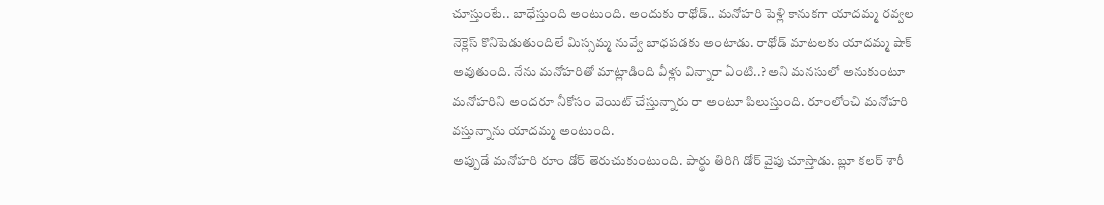చూస్తుంటే.. బాధేస్తుంది అంటుంది. అందుకు రాథోడ్.. మనోహరి పెళ్లి కానుకగా యాదమ్మ రవ్వల నెక్లెస్ కొనిపెడుతుందిలే మిస్సమ్మ నువ్వే బాధపడకు అంటాడు. రాథోడ్ మాటలకు యాదమ్మ షాక్ అవుతుంది. నేను మనోహరితో మాట్లాడింది వీళ్లు విన్నారా ఏంటి..? అని మనసులో అనుకుంటూ మనోహరిని అందరూ నీకోసం వెయిట్ చేస్తున్నారు రా అంటూ పిలుస్తుంది. రూంలోంచి మనోహరి వస్తున్నాను యాదమ్మ అంటుంది.
అప్పుడే మనోహరి రూం డోర్ తెరుచుకుంటుంది. పార్థు తిరిగి డోర్ వైపు చూస్తాడు. బ్లూ కలర్ శారీ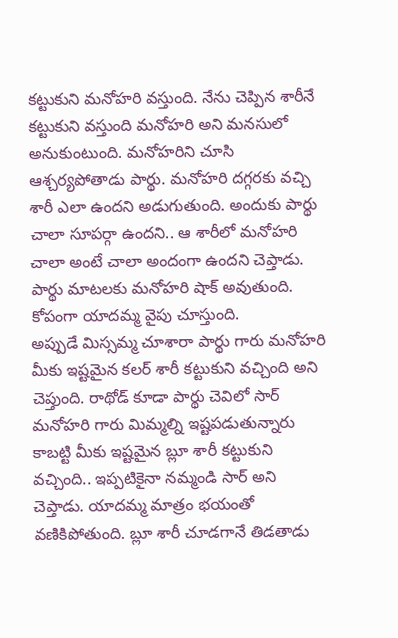కట్టుకుని మనోహరి వస్తుంది. నేను చెప్పిన శారీనే కట్టుకుని వస్తుంది మనోహరి అని మనసులో అనుకుంటుంది. మనోహరిని చూసి ఆశ్చర్యపోతాడు పార్థు. మనోహరి దగ్గరకు వచ్చి శారీ ఎలా ఉందని అడుగుతుంది. అందుకు పార్థు చాలా సూపర్గా ఉందని.. ఆ శారీలో మనోహరి చాలా అంటే చాలా అందంగా ఉందని చెప్తాడు. పార్థు మాటలకు మనోహరి షాక్ అవుతుంది. కోపంగా యాదమ్మ వైపు చూస్తుంది.
అప్పుడే మిస్సమ్మ చూశారా పార్థు గారు మనోహరి మీకు ఇష్టమైన కలర్ శారీ కట్టుకుని వచ్చింది అని చెప్తుంది. రాథోడ్ కూడా పార్థు చెవిలో సార్ మనోహరి గారు మిమ్మల్ని ఇష్టపడుతున్నారు కాబట్టి మీకు ఇష్టమైన బ్లూ శారీ కట్టుకుని వచ్చింది.. ఇప్పటికైనా నమ్మండి సార్ అని చెప్తాడు. యాదమ్మ మాత్రం భయంతో వణికిపోతుంది. బ్లూ శారీ చూడగానే తిడతాడు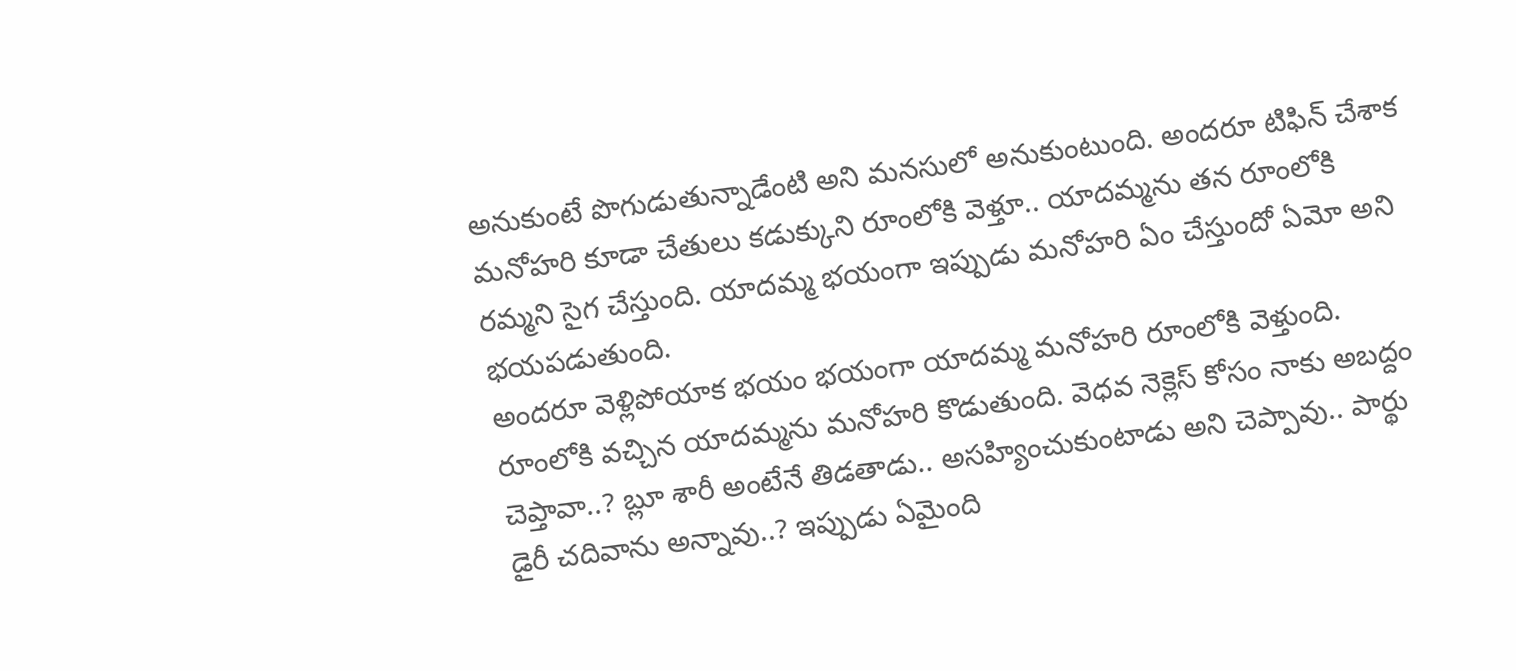అనుకుంటే పొగుడుతున్నాడేంటి అని మనసులో అనుకుంటుంది. అందరూ టిఫిన్ చేశాక మనోహరి కూడా చేతులు కడుక్కుని రూంలోకి వెళ్తూ.. యాదమ్మను తన రూంలోకి రమ్మని సైగ చేస్తుంది. యాదమ్మ భయంగా ఇప్పుడు మనోహరి ఏం చేస్తుందో ఏమో అని భయపడుతుంది.
అందరూ వెళ్లిపోయాక భయం భయంగా యాదమ్మ మనోహరి రూంలోకి వెళ్తుంది. రూంలోకి వచ్చిన యాదమ్మను మనోహరి కొడుతుంది. వెధవ నెక్లెస్ కోసం నాకు అబద్దం చెప్తావా..? బ్లూ శారీ అంటేనే తిడతాడు.. అసహ్యించుకుంటాడు అని చెప్పావు.. పార్థు డైరీ చదివాను అన్నావు..? ఇప్పుడు ఏమైంది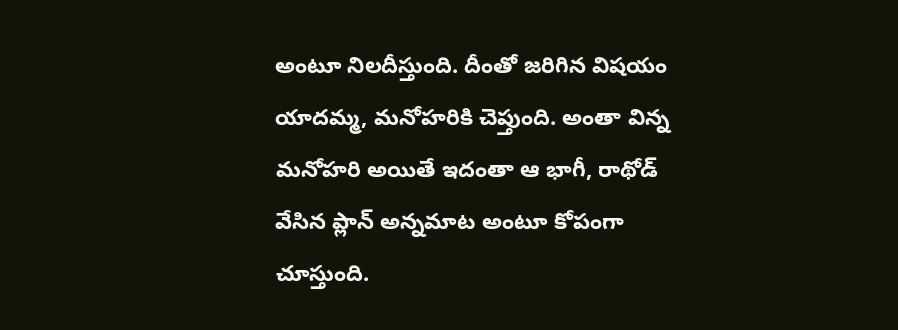అంటూ నిలదీస్తుంది. దీంతో జరిగిన విషయం యాదమ్మ, మనోహరికి చెప్తుంది. అంతా విన్న మనోహరి అయితే ఇదంతా ఆ భాగీ, రాథోడ్ వేసిన ప్లాన్ అన్నమాట అంటూ కోపంగా చూస్తుంది.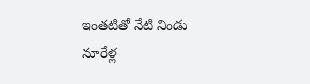ఇంతటితో నేటి నిండు నూరేళ్ల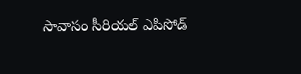సావాసం సీరియల్ ఎపిసోడ్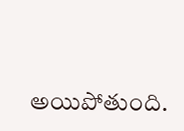అయిపోతుంది.